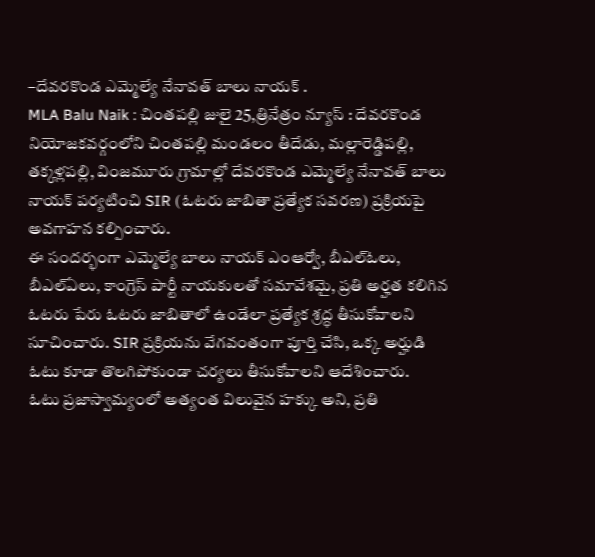–దేవరకొండ ఎమ్మెల్యే నేనావత్ బాలు నాయక్ .
MLA Balu Naik : చింతపల్లి జులై 25,త్రినేత్రం న్యూస్ : దేవరకొండ నియోజకవర్గంలోని చింతపల్లి మండలం తీదేడు, మల్లారెడ్డిపల్లి, తక్కళ్లపల్లి, వింజమూరు గ్రామాల్లో దేవరకొండ ఎమ్మెల్యే నేనావత్ బాలు నాయక్ పర్యటించి SIR (ఓటరు జాబితా ప్రత్యేక సవరణ) ప్రక్రియపై అవగాహన కల్పించారు.
ఈ సందర్భంగా ఎమ్మెల్యే బాలు నాయక్ ఎంఆర్వో, బీఎల్ఓలు, బీఎల్ఏలు, కాంగ్రెస్ పార్టీ నాయకులతో సమావేశమై, ప్రతి అర్హత కలిగిన ఓటరు పేరు ఓటరు జాబితాలో ఉండేలా ప్రత్యేక శ్రద్ధ తీసుకోవాలని సూచించారు. SIR ప్రక్రియను వేగవంతంగా పూర్తి చేసి, ఒక్క అర్హుడి ఓటు కూడా తొలగిపోకుండా చర్యలు తీసుకోవాలని ఆదేశించారు.
ఓటు ప్రజాస్వామ్యంలో అత్యంత విలువైన హక్కు అని, ప్రతి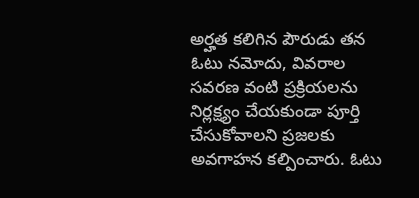అర్హత కలిగిన పౌరుడు తన ఓటు నమోదు, వివరాల సవరణ వంటి ప్రక్రియలను నిర్లక్ష్యం చేయకుండా పూర్తి చేసుకోవాలని ప్రజలకు అవగాహన కల్పించారు. ఓటు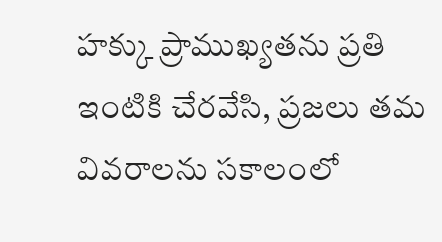హక్కు ప్రాముఖ్యతను ప్రతి ఇంటికి చేరవేసి, ప్రజలు తమ వివరాలను సకాలంలో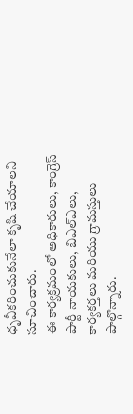ధృవీకరించుకునేలా కృషి చేయాలని సూచించారు.
ఈ కార్యక్రమంలో అధికారులు, కాంగ్రెస్ పార్టీ నాయకులు, బిఎల్ఎలు, కార్యకర్తలు మరియు గ్రామస్తులు పాల్గొన్నారు.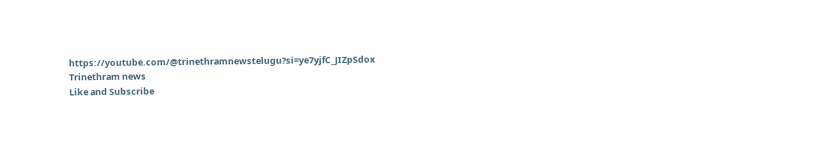https://youtube.com/@trinethramnewstelugu?si=ye7yjfC_JIZpSdox
Trinethram news
Like and Subscribe